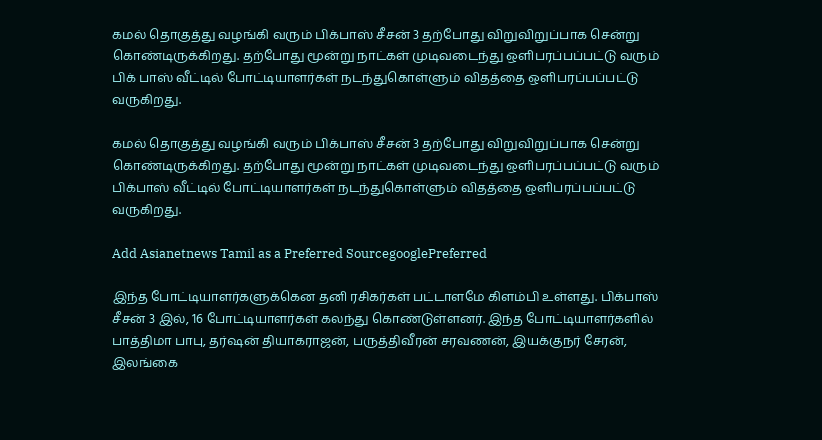கமல் தொகுத்து வழங்கி வரும் பிக்பாஸ் சீசன் 3 தற்போது விறுவிறுப்பாக சென்று கொண்டிருக்கிறது. தற்போது மூன்று நாட்கள் முடிவடைந்து ஒளிபரப்பப்பட்டு வரும் பிக் பாஸ் வீட்டில் போட்டியாளர்கள் நடந்துகொள்ளும் விதத்தை ஒளிபரப்பப்பட்டு வருகிறது.

கமல் தொகுத்து வழங்கி வரும் பிக்பாஸ் சீசன் 3 தற்போது விறுவிறுப்பாக சென்று கொண்டிருக்கிறது. தற்போது மூன்று நாட்கள் முடிவடைந்து ஒளிபரப்பப்பட்டு வரும் பிக்பாஸ் வீட்டில் போட்டியாளர்கள் நடந்துகொள்ளும் விதத்தை ஒளிபரப்பப்பட்டு வருகிறது.

Add Asianetnews Tamil as a Preferred SourcegooglePreferred

இந்த போட்டியாளர்களுக்கென தனி ரசிகர்கள் பட்டாளமே கிளம்பி உள்ளது. பிக்பாஸ் சீசன் 3 இல், 16 போட்டியாளர்கள் கலந்து கொண்டுள்ளனர். இந்த போட்டியாளர்களில் பாத்திமா பாபு, தர்ஷன் தியாகராஜன், பருத்திவீரன் சரவணன், இயக்குநர் சேரன், இலங்கை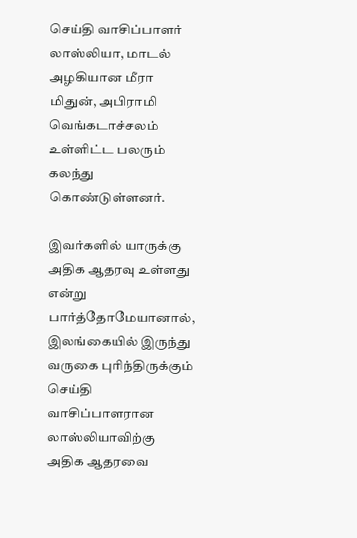செய்தி வாசிப்பாளர் லாஸ்லியா, மாடல் அழகியான மீரா மிதுன், அபிராமி வெங்கடாச்சலம் உள்ளிட்ட பலரும் கலந்து கொண்டுள்ளனர்.

இவர்களில் யாருக்கு அதிக ஆதரவு உள்ளது என்று பார்த்தோமேயானால், இலங்கையில் இருந்து வருகை புரிந்திருக்கும் செய்தி வாசிப்பாளரான லாஸ்லியாவிற்கு அதிக ஆதரவை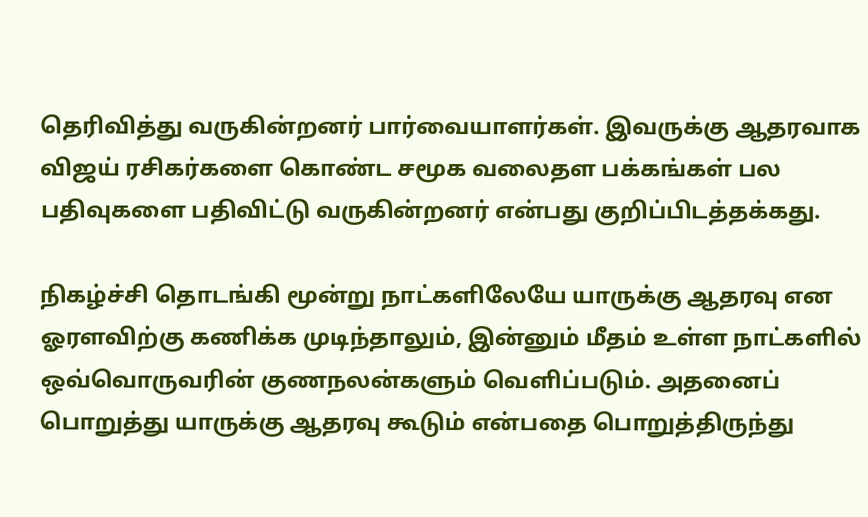தெரிவித்து வருகின்றனர் பார்வையாளர்கள். இவருக்கு ஆதரவாக விஜய் ரசிகர்களை கொண்ட சமூக வலைதள பக்கங்கள் பல பதிவுகளை பதிவிட்டு வருகின்றனர் என்பது குறிப்பிடத்தக்கது.

நிகழ்ச்சி தொடங்கி மூன்று நாட்களிலேயே யாருக்கு ஆதரவு என ஓரளவிற்கு கணிக்க முடிந்தாலும், இன்னும் மீதம் உள்ள நாட்களில் ஒவ்வொருவரின் குணநலன்களும் வெளிப்படும். அதனைப் பொறுத்து யாருக்கு ஆதரவு கூடும் என்பதை பொறுத்திருந்து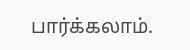பார்க்கலாம்.